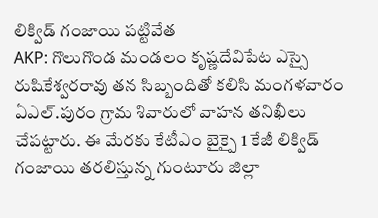లిక్విడ్ గంజాయి పట్టివేత
AKP: గొలుగొండ మండలం కృష్ణదేవిపేట ఎస్సై రుషికేశ్వరరావు తన సిబ్బందితో కలిసి మంగళవారం ఏఎల్.పురం గ్రామ శివారులో వాహన తనిఖీలు చేపట్టారు. ఈ మేరకు కేటీఎం బైక్పై 1 కేజీ లిక్విడ్ గంజాయి తరలిస్తున్న గుంటూరు జిల్లా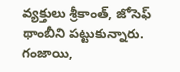వ్యక్తులు శ్రీకాంత్, జోసెఫ్ థాంబీని పట్టుకున్నారు. గంజాయి,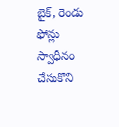బైక్, రెండు ఫోన్లు స్వాధీనం చేసుకొని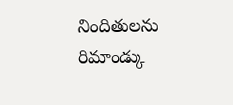నిందితులను రిమాండ్కు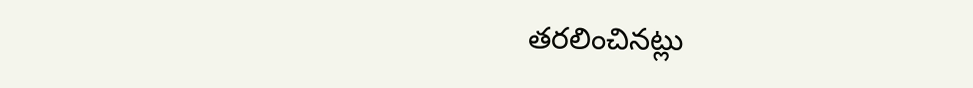తరలించినట్లు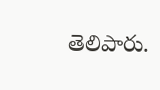తెలిపారు.